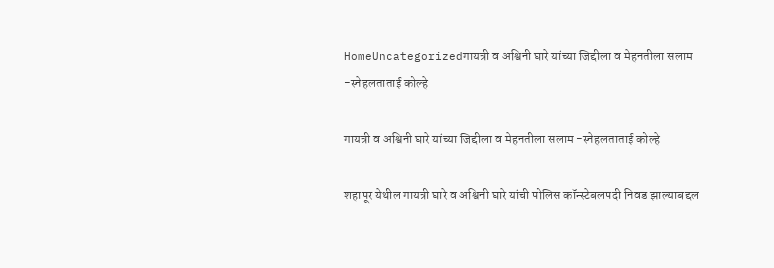HomeUncategorizedगायत्री व अश्विनी घारे यांच्या जिद्दीला व मेहनतीला सलाम -स्नेहलताताई कोल्हे

गायत्री व अश्विनी घारे यांच्या जिद्दीला व मेहनतीला सलाम -स्नेहलताताई कोल्हे

शहापूर येथील गायत्री घारे व अश्विनी घारे यांची पोलिस कॉन्स्टेबलपदी निवड झाल्याबद्दल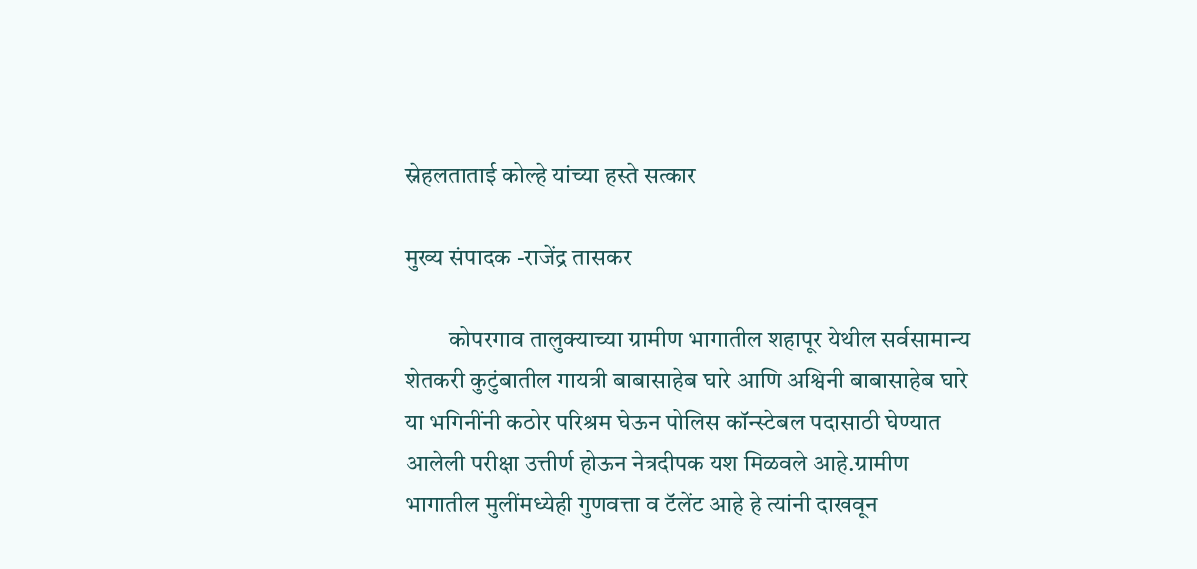स्नेहलताताई कोल्हे यांच्या हस्ते सत्कार

मुख्य संपादक -राजेंद्र तासकर

         कोपरगाव तालुक्याच्या ग्रामीण भागातील शहापूर येथील सर्वसामान्य शेतकरी कुटुंबातील गायत्री बाबासाहेब घारे आणि अश्विनी बाबासाहेब घारे या भगिनींनी कठोर परिश्रम घेऊन पोलिस कॉन्स्टेबल पदासाठी घेण्यात आलेली परीक्षा उत्तीर्ण होऊन नेत्रदीपक यश मिळवले आहे.ग्रामीण भागातील मुलींमध्येही गुणवत्ता व टॅलेंट आहे हे त्यांनी दाखवून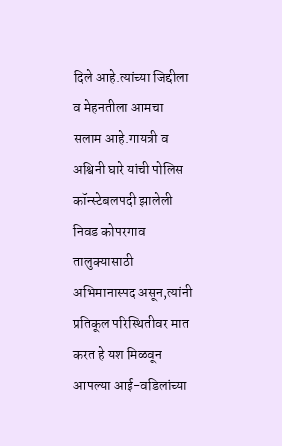दिले आहे.त्यांच्या जिद्दीला व मेहनतीला आमचा सलाम आहे.गायत्री व अश्विनी घारे यांची पोलिस कॉन्स्टेबलपदी झालेली निवड कोपरगाव तालुक्यासाठी अभिमानास्पद असून,त्यांनी प्रतिकूल परिस्थितीवर मात करत हे यश मिळवून आपल्या आई-वडिलांच्या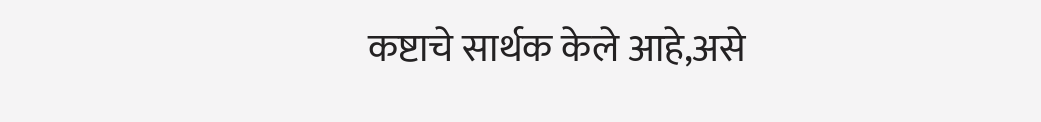कष्टाचे सार्थक केले आहे,असे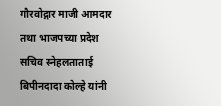गौरवोद्गार माजी आमदार तथा भाजपच्या प्रदेश सचिव स्नेहलताताई बिपीनदादा कोल्हे यांनी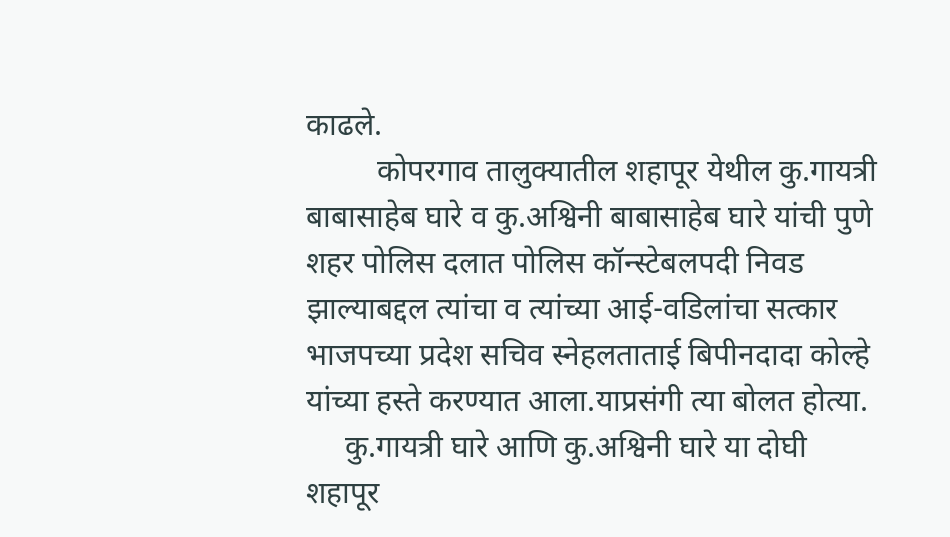काढले.
         कोपरगाव तालुक्यातील शहापूर येथील कु.गायत्री बाबासाहेब घारे व कु.अश्विनी बाबासाहेब घारे यांची पुणे शहर पोलिस दलात पोलिस कॉन्स्टेबलपदी निवड झाल्याबद्दल त्यांचा व त्यांच्या आई-वडिलांचा सत्कार भाजपच्या प्रदेश सचिव स्नेहलताताई बिपीनदादा कोल्हे यांच्या हस्ते करण्यात आला.याप्रसंगी त्या बोलत होत्या.
     कु.गायत्री घारे आणि कु.अश्विनी घारे या दोघी शहापूर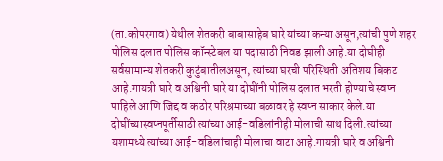(ता.कोपरगाव) येथील शेतकरी बाबासाहेब घारे यांच्या कन्या असून,त्यांची पुणे शहर पोलिस दलात पोलिस कॉन्स्टेबल या पदासाठी निवड झाली आहे.या दोघीही सर्वसामान्य शेतकरी कुटुंबातीलअसून, त्यांच्या घरची परिस्थिती अतिशय बिकट आहे.गायत्री घारे व अश्विनी घारे या दोघींनी पोलिस दलात भरती होण्याचे स्वप्न पाहिले आणि जिद्द व कठोर परिश्रमाच्या बळावर हे स्वप्न साकार केले.या दोघींच्यास्वप्नपूर्तीसाठी त्यांच्या आई-वडिलांनीही मोलाची साथ दिली.त्यांच्या यशामध्ये त्यांच्या आई-वडिलांचाही मोलाचा वाटा आहे.गायत्री घारे व अश्विनी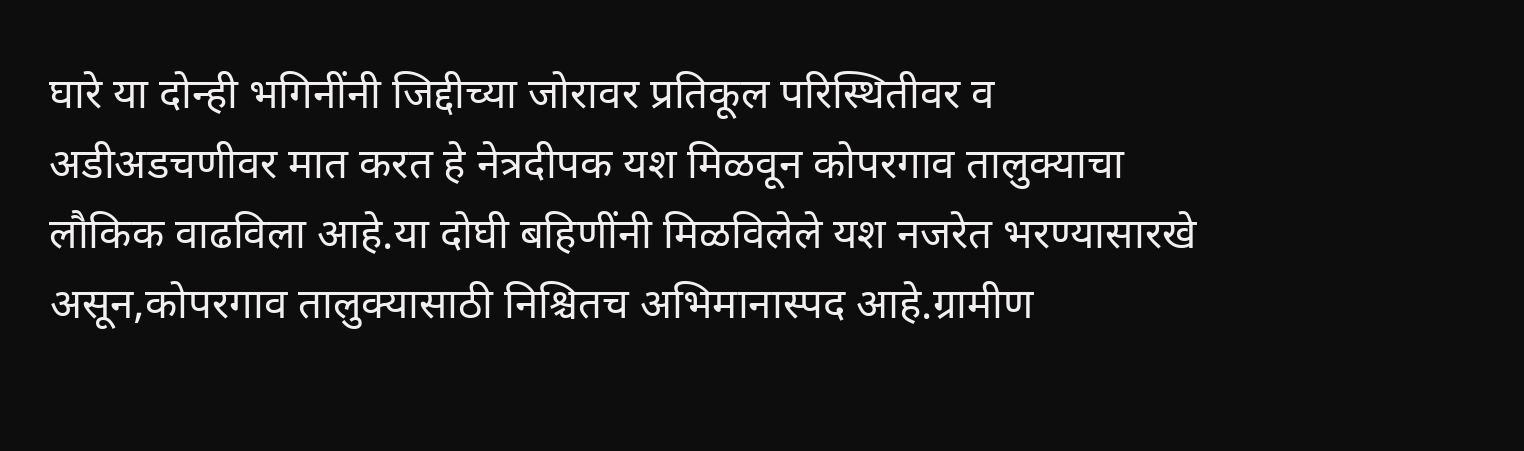घारे या दोन्ही भगिनींनी जिद्दीच्या जोरावर प्रतिकूल परिस्थितीवर व अडीअडचणीवर मात करत हे नेत्रदीपक यश मिळवून कोपरगाव तालुक्याचा लौकिक वाढविला आहे.या दोघी बहिणींनी मिळविलेले यश नजरेत भरण्यासारखे असून,कोपरगाव तालुक्यासाठी निश्चितच अभिमानास्पद आहे.ग्रामीण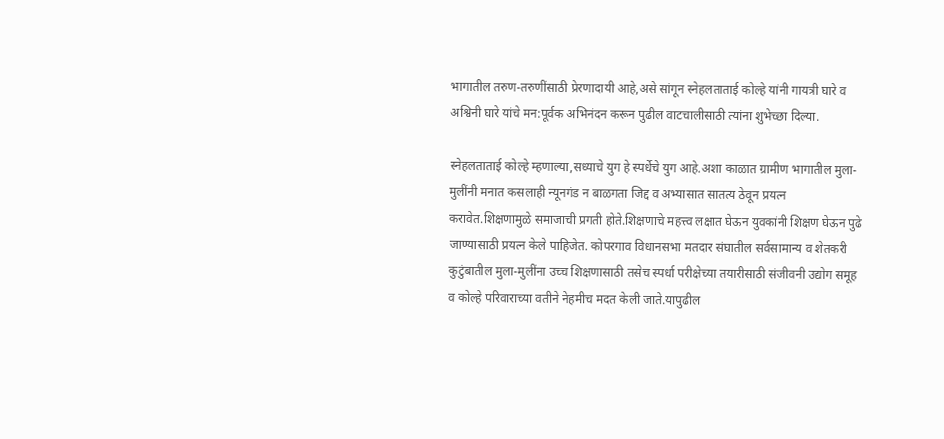भागातील तरुण-तरुणींसाठी प्रेरणादायी आहे,असे सांगून स्नेहलताताई कोल्हे यांनी गायत्री घारे व अश्विनी घारे यांचे मन:पूर्वक अभिनंदन करून पुढील वाटचालीसाठी त्यांना शुभेच्छा दिल्या.

स्नेहलताताई कोल्हे म्हणाल्या,सध्याचे युग हे स्पर्धेचे युग आहे.अशा काळात ग्रामीण भागातील मुला-मुलींनी मनात कसलाही न्यूनगंड न बाळगता जिद्द व अभ्यासात सातत्य ठेवून प्रयत्न करावेत.शिक्षणामुळे समाजाची प्रगती होते.शिक्षणाचे महत्त्व लक्षात घेऊन युवकांनी शिक्षण घेऊन पुढे जाण्यासाठी प्रयत्न केले पाहिजेत. कोपरगाव विधानसभा मतदार संघातील सर्वसामान्य व शेतकरी कुटुंबातील मुला-मुलींना उच्च शिक्षणासाठी तसेच स्पर्धा परीक्षेच्या तयारीसाठी संजीवनी उद्योग समूह व कोल्हे परिवाराच्या वतीने नेहमीच मदत केली जाते.यापुढील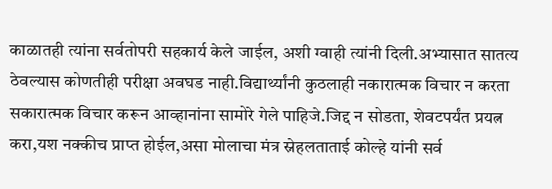काळातही त्यांना सर्वतोपरी सहकार्य केले जाईल, अशी ग्वाही त्यांनी दिली.अभ्यासात सातत्य ठेवल्यास कोणतीही परीक्षा अवघड नाही.विद्यार्थ्यांनी कुठलाही नकारात्मक विचार न करता सकारात्मक विचार करून आव्हानांना सामोरे गेले पाहिजे.जिद्द न सोडता, शेवटपर्यंत प्रयत्न करा,यश नक्कीच प्राप्त होईल,असा मोलाचा मंत्र स्नेहलताताई कोल्हे यांनी सर्व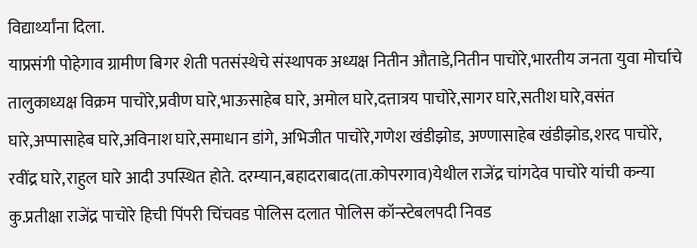विद्यार्थ्यांना दिला.
याप्रसंगी पोहेगाव ग्रामीण बिगर शेती पतसंस्थेचे संस्थापक अध्यक्ष नितीन औताडे,नितीन पाचोरे,भारतीय जनता युवा मोर्चाचे तालुकाध्यक्ष विक्रम पाचोरे,प्रवीण घारे,भाऊसाहेब घारे, अमोल घारे,दत्तात्रय पाचोरे,सागर घारे,सतीश घारे,वसंत घारे,अप्पासाहेब घारे,अविनाश घारे,समाधान डांगे, अभिजीत पाचोरे,गणेश खंडीझोड, अण्णासाहेब खंडीझोड,शरद पाचोरे, रवींद्र घारे,राहुल घारे आदी उपस्थित होते. दरम्यान,बहादराबाद(ता.कोपरगाव)येथील राजेंद्र चांगदेव पाचोरे यांची कन्या कु.प्रतीक्षा राजेंद्र पाचोरे हिची पिंपरी चिंचवड पोलिस दलात पोलिस कॉन्स्टेबलपदी निवड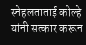स्नेहलताताई कोल्हे यांनी सत्कार करून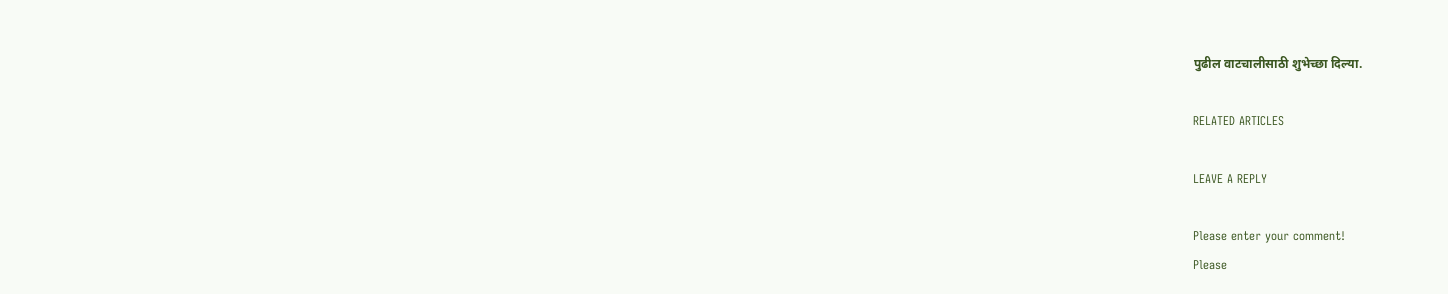पुढील वाटचालीसाठी शुभेच्छा दिल्या.

RELATED ARTICLES

LEAVE A REPLY

Please enter your comment!
Please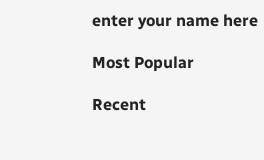enter your name here

Most Popular

Recent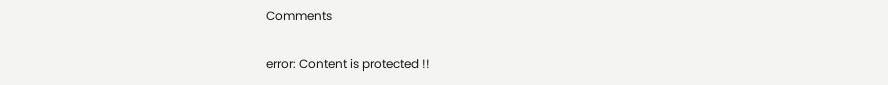Comments

error: Content is protected !!